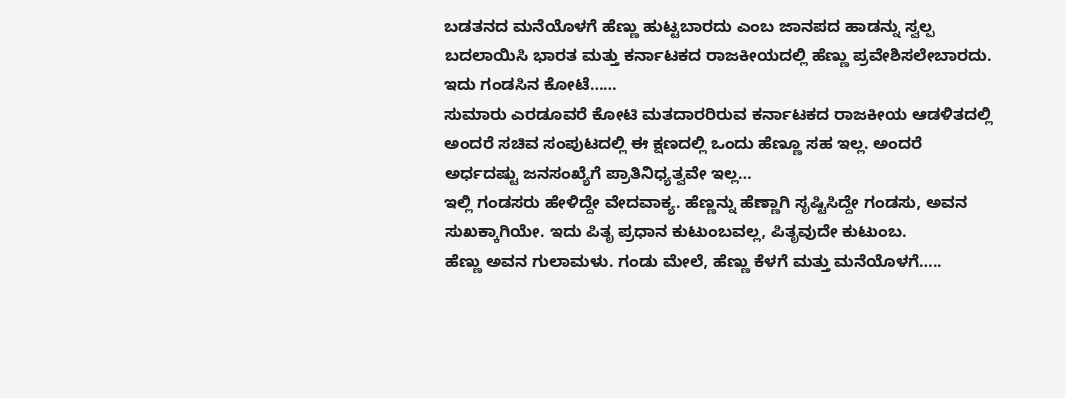ಬಡತನದ ಮನೆಯೊಳಗೆ ಹೆಣ್ಣು ಹುಟ್ಟಬಾರದು ಎಂಬ ಜಾನಪದ ಹಾಡನ್ನು ಸ್ವಲ್ಪ ಬದಲಾಯಿಸಿ ಭಾರತ ಮತ್ತು ಕರ್ನಾಟಕದ ರಾಜಕೀಯದಲ್ಲಿ ಹೆಣ್ಣು ಪ್ರವೇಶಿಸಲೇಬಾರದು. ಇದು ಗಂಡಸಿನ ಕೋಟೆ……
ಸುಮಾರು ಎರಡೂವರೆ ಕೋಟಿ ಮತದಾರರಿರುವ ಕರ್ನಾಟಕದ ರಾಜಕೀಯ ಆಡಳಿತದಲ್ಲಿ ಅಂದರೆ ಸಚಿವ ಸಂಪುಟದಲ್ಲಿ ಈ ಕ್ಷಣದಲ್ಲಿ ಒಂದು ಹೆಣ್ಣೂ ಸಹ ಇಲ್ಲ. ಅಂದರೆ ಅರ್ಧದಷ್ಟು ಜನಸಂಖ್ಯೆಗೆ ಪ್ರಾತಿನಿಧ್ಯತ್ವವೇ ಇಲ್ಲ…
ಇಲ್ಲಿ ಗಂಡಸರು ಹೇಳಿದ್ದೇ ವೇದವಾಕ್ಯ. ಹೆಣ್ಣನ್ನು ಹೆಣ್ಣಾಗಿ ಸೃಷ್ಟಿಸಿದ್ದೇ ಗಂಡಸು, ಅವನ ಸುಖಕ್ಕಾಗಿಯೇ. ಇದು ಪಿತೃ ಪ್ರಧಾನ ಕುಟುಂಬವಲ್ಲ, ಪಿತೃವುದೇ ಕುಟುಂಬ.
ಹೆಣ್ಣು ಅವನ ಗುಲಾಮಳು. ಗಂಡು ಮೇಲೆ, ಹೆಣ್ಣು ಕೆಳಗೆ ಮತ್ತು ಮನೆಯೊಳಗೆ…..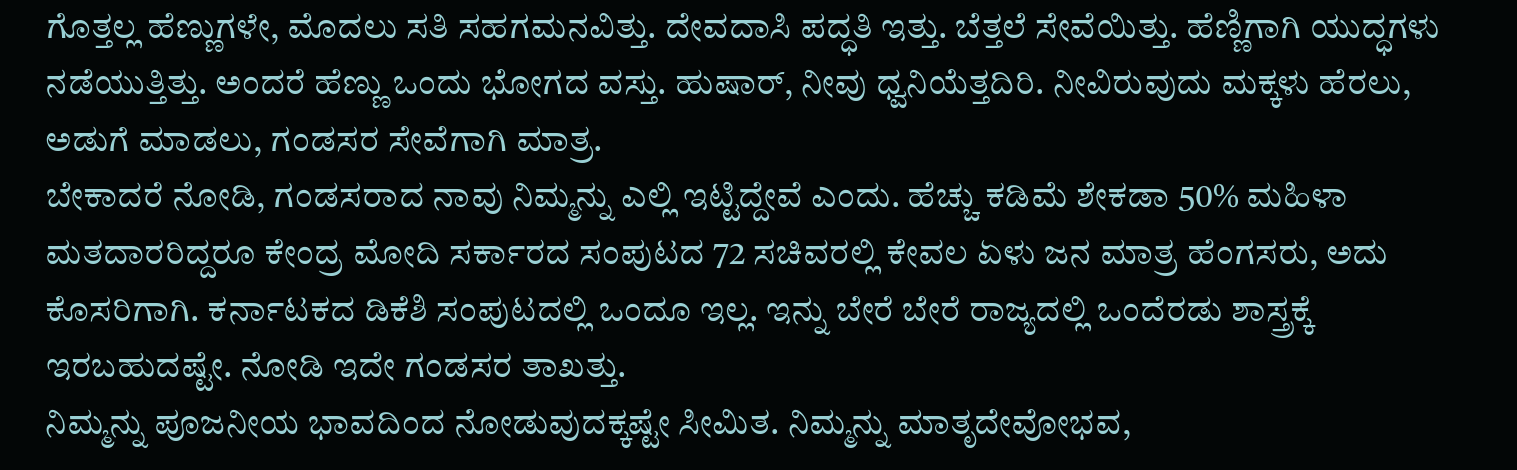ಗೊತ್ತಲ್ಲ ಹೆಣ್ಣುಗಳೇ, ಮೊದಲು ಸತಿ ಸಹಗಮನವಿತ್ತು. ದೇವದಾಸಿ ಪದ್ಧತಿ ಇತ್ತು. ಬೆತ್ತಲೆ ಸೇವೆಯಿತ್ತು. ಹೆಣ್ಣಿಗಾಗಿ ಯುದ್ಧಗಳು ನಡೆಯುತ್ತಿತ್ತು. ಅಂದರೆ ಹೆಣ್ಣು ಒಂದು ಭೋಗದ ವಸ್ತು. ಹುಷಾರ್, ನೀವು ಧ್ವನಿಯೆತ್ತದಿರಿ. ನೀವಿರುವುದು ಮಕ್ಕಳು ಹೆರಲು, ಅಡುಗೆ ಮಾಡಲು, ಗಂಡಸರ ಸೇವೆಗಾಗಿ ಮಾತ್ರ.
ಬೇಕಾದರೆ ನೋಡಿ, ಗಂಡಸರಾದ ನಾವು ನಿಮ್ಮನ್ನು ಎಲ್ಲಿ ಇಟ್ಟಿದ್ದೇವೆ ಎಂದು. ಹೆಚ್ಚು ಕಡಿಮೆ ಶೇಕಡಾ 50% ಮಹಿಳಾ ಮತದಾರರಿದ್ದರೂ ಕೇಂದ್ರ ಮೋದಿ ಸರ್ಕಾರದ ಸಂಪುಟದ 72 ಸಚಿವರಲ್ಲಿ ಕೇವಲ ಏಳು ಜನ ಮಾತ್ರ ಹೆಂಗಸರು, ಅದು ಕೊಸರಿಗಾಗಿ. ಕರ್ನಾಟಕದ ಡಿಕೆಶಿ ಸಂಪುಟದಲ್ಲಿ ಒಂದೂ ಇಲ್ಲ. ಇನ್ನು ಬೇರೆ ಬೇರೆ ರಾಜ್ಯದಲ್ಲಿ ಒಂದೆರಡು ಶಾಸ್ತ್ರಕ್ಕೆ ಇರಬಹುದಷ್ಟೇ. ನೋಡಿ ಇದೇ ಗಂಡಸರ ತಾಖತ್ತು.
ನಿಮ್ಮನ್ನು ಪೂಜನೀಯ ಭಾವದಿಂದ ನೋಡುವುದಕ್ಕಷ್ಟೇ ಸೀಮಿತ. ನಿಮ್ಮನ್ನು ಮಾತೃದೇವೋಭವ,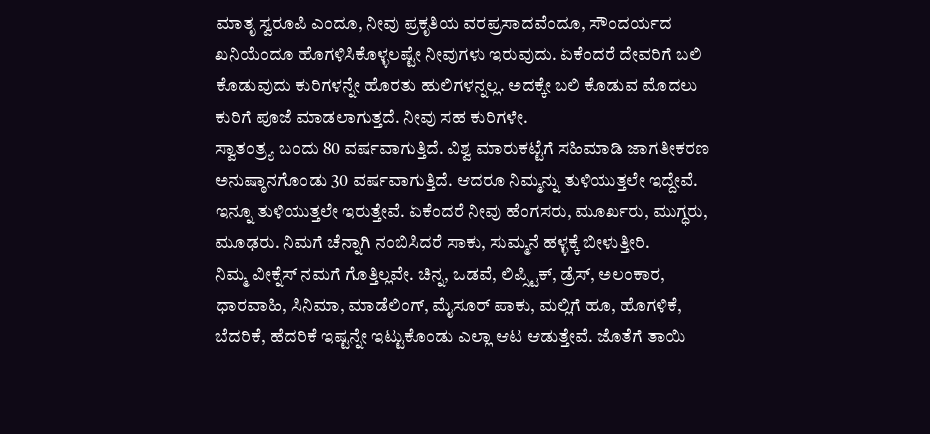ಮಾತೃ ಸ್ವರೂಪಿ ಎಂದೂ, ನೀವು ಪ್ರಕೃತಿಯ ವರಪ್ರಸಾದವೆಂದೂ, ಸೌಂದರ್ಯದ ಖನಿಯೆಂದೂ ಹೊಗಳಿಸಿಕೊಳ್ಳಲಷ್ಟೇ ನೀವುಗಳು ಇರುವುದು. ಏಕೆಂದರೆ ದೇವರಿಗೆ ಬಲಿ ಕೊಡುವುದು ಕುರಿಗಳನ್ನೇ ಹೊರತು ಹುಲಿಗಳನ್ನಲ್ಲ. ಅದಕ್ಕೇ ಬಲಿ ಕೊಡುವ ಮೊದಲು ಕುರಿಗೆ ಪೂಜೆ ಮಾಡಲಾಗುತ್ತದೆ. ನೀವು ಸಹ ಕುರಿಗಳೇ.
ಸ್ವಾತಂತ್ರ್ಯ ಬಂದು 80 ವರ್ಷವಾಗುತ್ತಿದೆ. ವಿಶ್ವ ಮಾರುಕಟ್ಟೆಗೆ ಸಹಿಮಾಡಿ ಜಾಗತೀಕರಣ ಅನುಷ್ಠಾನಗೊಂಡು 30 ವರ್ಷವಾಗುತ್ತಿದೆ. ಆದರೂ ನಿಮ್ಮನ್ನು ತುಳಿಯುತ್ತಲೇ ಇದ್ದೇವೆ. ಇನ್ನೂ ತುಳಿಯುತ್ತಲೇ ಇರುತ್ತೇವೆ. ಏಕೆಂದರೆ ನೀವು ಹೆಂಗಸರು, ಮೂರ್ಖರು, ಮುಗ್ಧರು, ಮೂಢರು. ನಿಮಗೆ ಚೆನ್ನಾಗಿ ನಂಬಿಸಿದರೆ ಸಾಕು, ಸುಮ್ಮನೆ ಹಳ್ಳಕ್ಕೆ ಬೀಳುತ್ತೀರಿ.
ನಿಮ್ಮ ವೀಕ್ನೆಸ್ ನಮಗೆ ಗೊತ್ತಿಲ್ಲವೇ. ಚಿನ್ನ, ಒಡವೆ, ಲಿಪ್ಸ್ಟಿಕ್, ಡ್ರೆಸ್, ಅಲಂಕಾರ, ಧಾರವಾಹಿ, ಸಿನಿಮಾ, ಮಾಡೆಲಿಂಗ್, ಮೈಸೂರ್ ಪಾಕು, ಮಲ್ಲಿಗೆ ಹೂ, ಹೊಗಳಿಕೆ, ಬೆದರಿಕೆ, ಹೆದರಿಕೆ ಇಷ್ಟನ್ನೇ ಇಟ್ಟುಕೊಂಡು ಎಲ್ಲಾ ಆಟ ಆಡುತ್ತೇವೆ. ಜೊತೆಗೆ ತಾಯಿ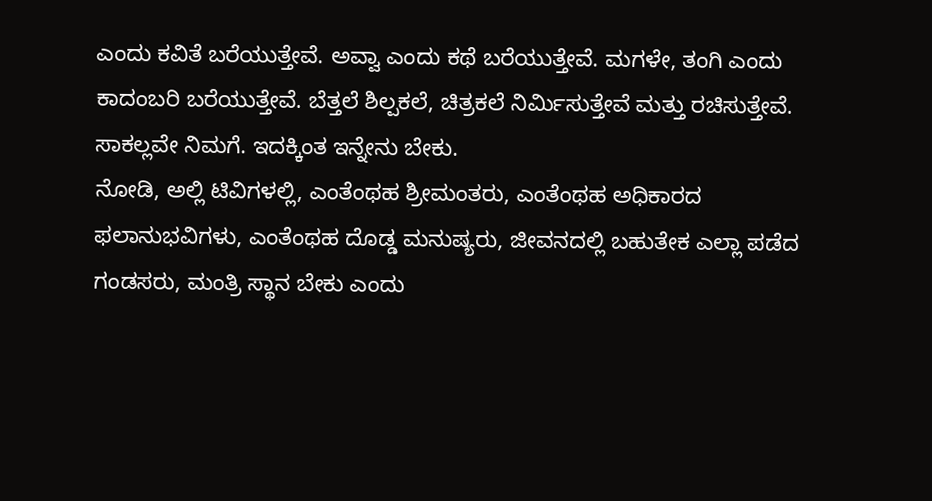ಎಂದು ಕವಿತೆ ಬರೆಯುತ್ತೇವೆ. ಅವ್ವಾ ಎಂದು ಕಥೆ ಬರೆಯುತ್ತೇವೆ. ಮಗಳೇ, ತಂಗಿ ಎಂದು ಕಾದಂಬರಿ ಬರೆಯುತ್ತೇವೆ. ಬೆತ್ತಲೆ ಶಿಲ್ಪಕಲೆ, ಚಿತ್ರಕಲೆ ನಿರ್ಮಿಸುತ್ತೇವೆ ಮತ್ತು ರಚಿಸುತ್ತೇವೆ. ಸಾಕಲ್ಲವೇ ನಿಮಗೆ. ಇದಕ್ಕಿಂತ ಇನ್ನೇನು ಬೇಕು.
ನೋಡಿ, ಅಲ್ಲಿ ಟಿವಿಗಳಲ್ಲಿ, ಎಂತೆಂಥಹ ಶ್ರೀಮಂತರು, ಎಂತೆಂಥಹ ಅಧಿಕಾರದ ಫಲಾನುಭವಿಗಳು, ಎಂತೆಂಥಹ ದೊಡ್ಡ ಮನುಷ್ಯರು, ಜೀವನದಲ್ಲಿ ಬಹುತೇಕ ಎಲ್ಲಾ ಪಡೆದ ಗಂಡಸರು, ಮಂತ್ರಿ ಸ್ಥಾನ ಬೇಕು ಎಂದು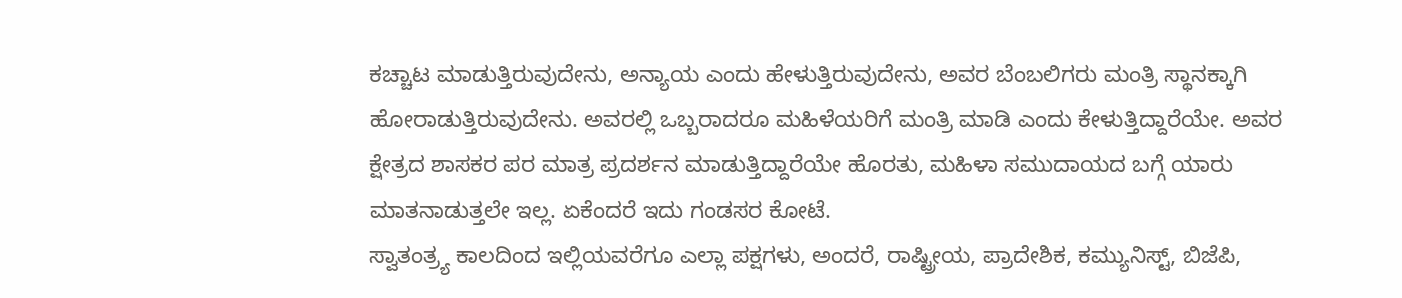ಕಚ್ಚಾಟ ಮಾಡುತ್ತಿರುವುದೇನು, ಅನ್ಯಾಯ ಎಂದು ಹೇಳುತ್ತಿರುವುದೇನು, ಅವರ ಬೆಂಬಲಿಗರು ಮಂತ್ರಿ ಸ್ಥಾನಕ್ಕಾಗಿ ಹೋರಾಡುತ್ತಿರುವುದೇನು. ಅವರಲ್ಲಿ ಒಬ್ಬರಾದರೂ ಮಹಿಳೆಯರಿಗೆ ಮಂತ್ರಿ ಮಾಡಿ ಎಂದು ಕೇಳುತ್ತಿದ್ದಾರೆಯೇ. ಅವರ ಕ್ಷೇತ್ರದ ಶಾಸಕರ ಪರ ಮಾತ್ರ ಪ್ರದರ್ಶನ ಮಾಡುತ್ತಿದ್ದಾರೆಯೇ ಹೊರತು, ಮಹಿಳಾ ಸಮುದಾಯದ ಬಗ್ಗೆ ಯಾರು ಮಾತನಾಡುತ್ತಲೇ ಇಲ್ಲ. ಏಕೆಂದರೆ ಇದು ಗಂಡಸರ ಕೋಟೆ.
ಸ್ವಾತಂತ್ರ್ಯ ಕಾಲದಿಂದ ಇಲ್ಲಿಯವರೆಗೂ ಎಲ್ಲಾ ಪಕ್ಷಗಳು, ಅಂದರೆ, ರಾಷ್ಟ್ರೀಯ, ಪ್ರಾದೇಶಿಕ, ಕಮ್ಯುನಿಸ್ಟ್, ಬಿಜೆಪಿ,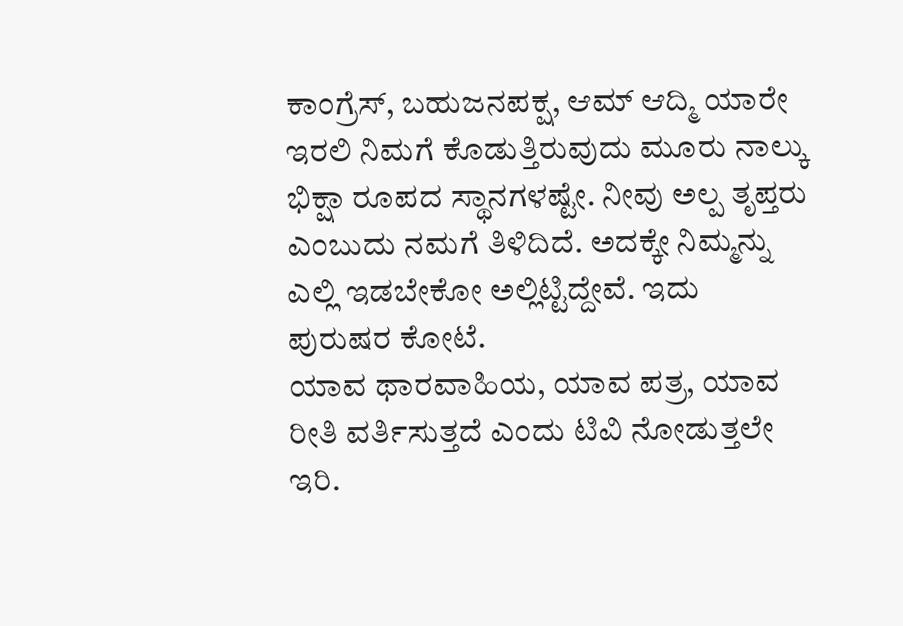ಕಾಂಗ್ರೆಸ್, ಬಹುಜನಪಕ್ಷ, ಆಮ್ ಆದ್ಮಿ ಯಾರೇ ಇರಲಿ ನಿಮಗೆ ಕೊಡುತ್ತಿರುವುದು ಮೂರು ನಾಲ್ಕು ಭಿಕ್ಷಾ ರೂಪದ ಸ್ಥಾನಗಳಷ್ಟೇ. ನೀವು ಅಲ್ಪ ತೃಪ್ತರು ಎಂಬುದು ನಮಗೆ ತಿಳಿದಿದೆ. ಅದಕ್ಕೇ ನಿಮ್ಮನ್ನು ಎಲ್ಲಿ ಇಡಬೇಕೋ ಅಲ್ಲಿಟ್ಟಿದ್ದೇವೆ. ಇದು ಪುರುಷರ ಕೋಟೆ.
ಯಾವ ಥಾರವಾಹಿಯ, ಯಾವ ಪತ್ರ, ಯಾವ ರೀತಿ ವರ್ತಿಸುತ್ತದೆ ಎಂದು ಟಿವಿ ನೋಡುತ್ತಲೇ ಇರಿ.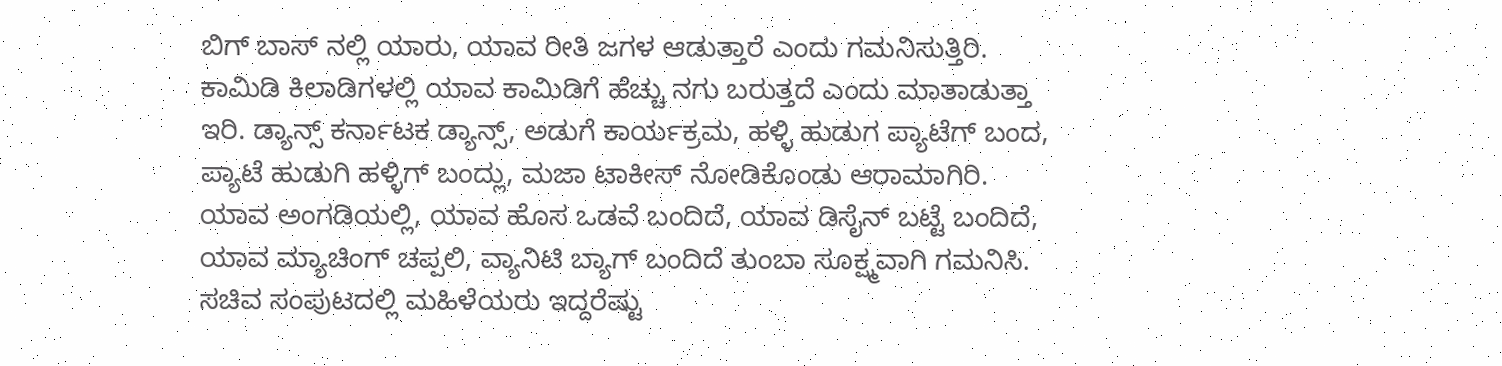ಬಿಗ್ ಬಾಸ್ ನಲ್ಲಿ ಯಾರು, ಯಾವ ರೀತಿ ಜಗಳ ಆಡುತ್ತಾರೆ ಎಂದು ಗಮನಿಸುತ್ತಿರಿ. ಕಾಮಿಡಿ ಕಿಲಾಡಿಗಳಲ್ಲಿ ಯಾವ ಕಾಮಿಡಿಗೆ ಹೆಚ್ಚು ನಗು ಬರುತ್ತದೆ ಎಂದು ಮಾತಾಡುತ್ತಾ ಇರಿ. ಡ್ಯಾನ್ಸ್ ಕರ್ನಾಟಕ ಡ್ಯಾನ್ಸ್, ಅಡುಗೆ ಕಾರ್ಯಕ್ರಮ, ಹಳ್ಳಿ ಹುಡುಗ ಪ್ಯಾಟೆಗ್ ಬಂದ, ಪ್ಯಾಟೆ ಹುಡುಗಿ ಹಳ್ಳಿಗ್ ಬಂದ್ಲು, ಮಜಾ ಟಾಕೀಸ್ ನೋಡಿಕೊಂಡು ಆರಾಮಾಗಿರಿ.
ಯಾವ ಅಂಗಡಿಯಲ್ಲಿ, ಯಾವ ಹೊಸ ಒಡವೆ ಬಂದಿದೆ, ಯಾವ ಡಿಸೈನ್ ಬಟ್ಟೆ ಬಂದಿದೆ, ಯಾವ ಮ್ಯಾಚಿಂಗ್ ಚಪ್ಪಲಿ, ವ್ಯಾನಿಟಿ ಬ್ಯಾಗ್ ಬಂದಿದೆ ತುಂಬಾ ಸೂಕ್ಷ್ಮವಾಗಿ ಗಮನಿಸಿ. ಸಚಿವ ಸಂಪುಟದಲ್ಲಿ ಮಹಿಳೆಯರು ಇದ್ದರೆಷ್ಟು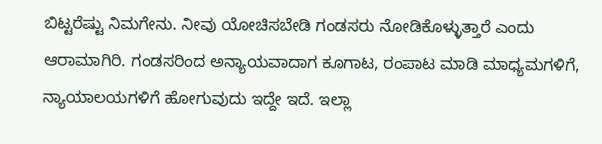ಬಿಟ್ಟರೆಷ್ಟು ನಿಮಗೇನು. ನೀವು ಯೋಚಿಸಬೇಡಿ ಗಂಡಸರು ನೋಡಿಕೊಳ್ಳುತ್ತಾರೆ ಎಂದು ಆರಾಮಾಗಿರಿ. ಗಂಡಸರಿಂದ ಅನ್ಯಾಯವಾದಾಗ ಕೂಗಾಟ, ರಂಪಾಟ ಮಾಡಿ ಮಾಧ್ಯಮಗಳಿಗೆ, ನ್ಯಾಯಾಲಯಗಳಿಗೆ ಹೋಗುವುದು ಇದ್ದೇ ಇದೆ. ಇಲ್ಲಾ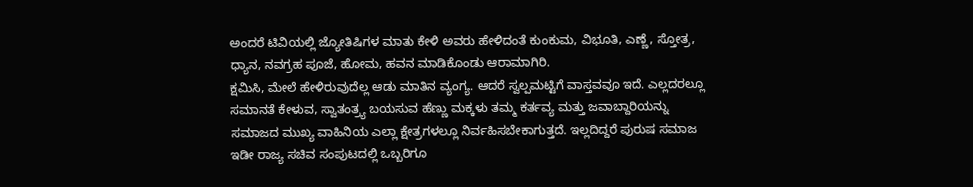ಅಂದರೆ ಟಿವಿಯಲ್ಲಿ ಜ್ಯೋತಿಷಿಗಳ ಮಾತು ಕೇಳಿ ಅವರು ಹೇಳಿದಂತೆ ಕುಂಕುಮ, ವಿಭೂತಿ, ಎಣ್ಣೆ, ಸ್ತೋತ್ರ, ಧ್ಯಾನ, ನವಗ್ರಹ ಪೂಜೆ, ಹೋಮ, ಹವನ ಮಾಡಿಕೊಂಡು ಆರಾಮಾಗಿರಿ.
ಕ್ಷಮಿಸಿ, ಮೇಲೆ ಹೇಳಿರುವುದೆಲ್ಲ ಆಡು ಮಾತಿನ ವ್ಯಂಗ್ಯ. ಆದರೆ ಸ್ವಲ್ಪಮಟ್ಟಿಗೆ ವಾಸ್ತವವೂ ಇದೆ. ಎಲ್ಲದರಲ್ಲೂ ಸಮಾನತೆ ಕೇಳುವ, ಸ್ವಾತಂತ್ರ್ಯ ಬಯಸುವ ಹೆಣ್ಣು ಮಕ್ಕಳು ತಮ್ಮ ಕರ್ತವ್ಯ ಮತ್ತು ಜವಾಬ್ದಾರಿಯನ್ನು ಸಮಾಜದ ಮುಖ್ಯ ವಾಹಿನಿಯ ಎಲ್ಲಾ ಕ್ಷೇತ್ರಗಳಲ್ಲೂ ನಿರ್ವಹಿಸಬೇಕಾಗುತ್ತದೆ. ಇಲ್ಲದಿದ್ದರೆ ಪುರುಷ ಸಮಾಜ ಇಡೀ ರಾಜ್ಯ ಸಚಿವ ಸಂಪುಟದಲ್ಲಿ ಒಬ್ಬರಿಗೂ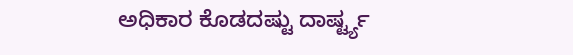ಅಧಿಕಾರ ಕೊಡದಷ್ಟು ದಾರ್ಷ್ಟ್ಯ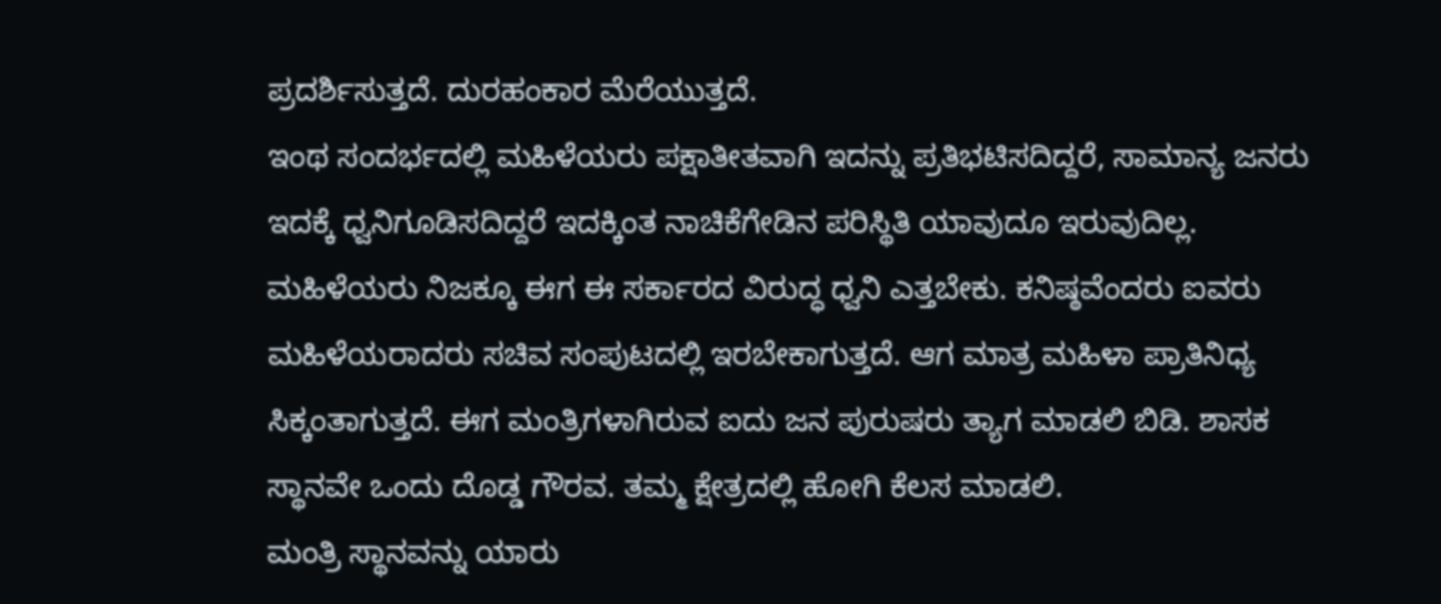ಪ್ರದರ್ಶಿಸುತ್ತದೆ. ದುರಹಂಕಾರ ಮೆರೆಯುತ್ತದೆ.
ಇಂಥ ಸಂದರ್ಭದಲ್ಲಿ ಮಹಿಳೆಯರು ಪಕ್ಷಾತೀತವಾಗಿ ಇದನ್ನು ಪ್ರತಿಭಟಿಸದಿದ್ದರೆ, ಸಾಮಾನ್ಯ ಜನರು ಇದಕ್ಕೆ ಧ್ವನಿಗೂಡಿಸದಿದ್ದರೆ ಇದಕ್ಕಿಂತ ನಾಚಿಕೆಗೇಡಿನ ಪರಿಸ್ಥಿತಿ ಯಾವುದೂ ಇರುವುದಿಲ್ಲ. ಮಹಿಳೆಯರು ನಿಜಕ್ಕೂ ಈಗ ಈ ಸರ್ಕಾರದ ವಿರುದ್ಧ ಧ್ವನಿ ಎತ್ತಬೇಕು. ಕನಿಷ್ಠವೆಂದರು ಐವರು ಮಹಿಳೆಯರಾದರು ಸಚಿವ ಸಂಪುಟದಲ್ಲಿ ಇರಬೇಕಾಗುತ್ತದೆ. ಆಗ ಮಾತ್ರ ಮಹಿಳಾ ಪ್ರಾತಿನಿಧ್ಯ ಸಿಕ್ಕಂತಾಗುತ್ತದೆ. ಈಗ ಮಂತ್ರಿಗಳಾಗಿರುವ ಐದು ಜನ ಪುರುಷರು ತ್ಯಾಗ ಮಾಡಲಿ ಬಿಡಿ. ಶಾಸಕ ಸ್ಥಾನವೇ ಒಂದು ದೊಡ್ಡ ಗೌರವ. ತಮ್ಮ ಕ್ಷೇತ್ರದಲ್ಲಿ ಹೋಗಿ ಕೆಲಸ ಮಾಡಲಿ.
ಮಂತ್ರಿ ಸ್ಥಾನವನ್ನು ಯಾರು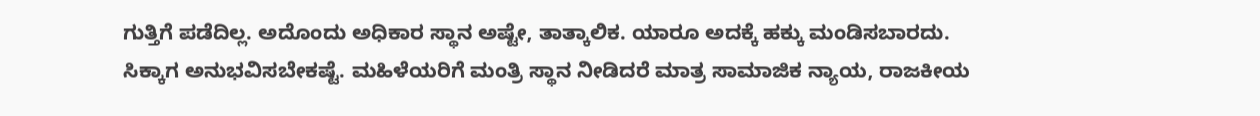ಗುತ್ತಿಗೆ ಪಡೆದಿಲ್ಲ. ಅದೊಂದು ಅಧಿಕಾರ ಸ್ಥಾನ ಅಷ್ಟೇ, ತಾತ್ಕಾಲಿಕ. ಯಾರೂ ಅದಕ್ಕೆ ಹಕ್ಕು ಮಂಡಿಸಬಾರದು. ಸಿಕ್ಕಾಗ ಅನುಭವಿಸಬೇಕಷ್ಟೆ. ಮಹಿಳೆಯರಿಗೆ ಮಂತ್ರಿ ಸ್ಥಾನ ನೀಡಿದರೆ ಮಾತ್ರ ಸಾಮಾಜಿಕ ನ್ಯಾಯ, ರಾಜಕೀಯ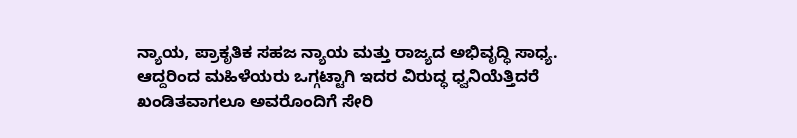ನ್ಯಾಯ, ಪ್ರಾಕೃತಿಕ ಸಹಜ ನ್ಯಾಯ ಮತ್ತು ರಾಜ್ಯದ ಅಭಿವೃದ್ಧಿ ಸಾಧ್ಯ.
ಆದ್ದರಿಂದ ಮಹಿಳೆಯರು ಒಗ್ಗಟ್ಟಾಗಿ ಇದರ ವಿರುದ್ಧ ಧ್ವನಿಯೆತ್ತಿದರೆ ಖಂಡಿತವಾಗಲೂ ಅವರೊಂದಿಗೆ ಸೇರಿ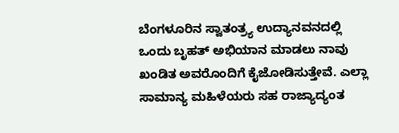ಬೆಂಗಳೂರಿನ ಸ್ವಾತಂತ್ರ್ಯ ಉದ್ಯಾನವನದಲ್ಲಿ ಒಂದು ಬೃಹತ್ ಅಭಿಯಾನ ಮಾಡಲು ನಾವು ಖಂಡಿತ ಅವರೊಂದಿಗೆ ಕೈಜೋಡಿಸುತ್ತೇವೆ. ಎಲ್ಲಾ ಸಾಮಾನ್ಯ ಮಹಿಳೆಯರು ಸಹ ರಾಜ್ಯಾದ್ಯಂತ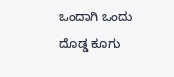ಒಂದಾಗಿ ಒಂದು ದೊಡ್ಡ ಕೂಗು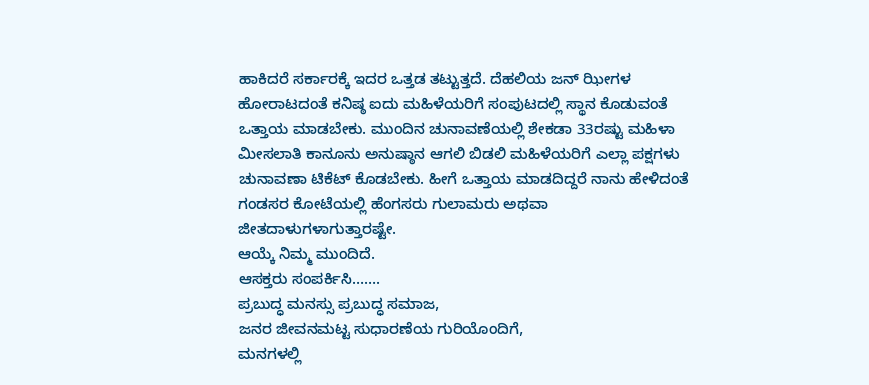ಹಾಕಿದರೆ ಸರ್ಕಾರಕ್ಕೆ ಇದರ ಒತ್ತಡ ತಟ್ಟುತ್ತದೆ. ದೆಹಲಿಯ ಜನ್ ಝೀಗಳ ಹೋರಾಟದಂತೆ ಕನಿಷ್ಠ ಐದು ಮಹಿಳೆಯರಿಗೆ ಸಂಪುಟದಲ್ಲಿ ಸ್ಥಾನ ಕೊಡುವಂತೆ ಒತ್ತಾಯ ಮಾಡಬೇಕು. ಮುಂದಿನ ಚುನಾವಣೆಯಲ್ಲಿ ಶೇಕಡಾ 33ರಷ್ಟು ಮಹಿಳಾ ಮೀಸಲಾತಿ ಕಾನೂನು ಅನುಷ್ಠಾನ ಆಗಲಿ ಬಿಡಲಿ ಮಹಿಳೆಯರಿಗೆ ಎಲ್ಲಾ ಪಕ್ಷಗಳು ಚುನಾವಣಾ ಟಿಕೆಟ್ ಕೊಡಬೇಕು. ಹೀಗೆ ಒತ್ತಾಯ ಮಾಡದಿದ್ದರೆ ನಾನು ಹೇಳಿದಂತೆ ಗಂಡಸರ ಕೋಟೆಯಲ್ಲಿ ಹೆಂಗಸರು ಗುಲಾಮರು ಅಥವಾ ಜೀತದಾಳುಗಳಾಗುತ್ತಾರಷ್ಟೇ.
ಆಯ್ಕೆ ನಿಮ್ಮ ಮುಂದಿದೆ.
ಆಸಕ್ತರು ಸಂಪರ್ಕಿಸಿ…….
ಪ್ರಬುದ್ಧ ಮನಸ್ಸು ಪ್ರಬುದ್ಧ ಸಮಾಜ,
ಜನರ ಜೀವನಮಟ್ಟ ಸುಧಾರಣೆಯ ಗುರಿಯೊಂದಿಗೆ,
ಮನಗಳಲ್ಲಿ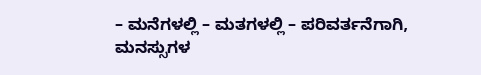– ಮನೆಗಳಲ್ಲಿ – ಮತಗಳಲ್ಲಿ – ಪರಿವರ್ತನೆಗಾಗಿ,
ಮನಸ್ಸುಗಳ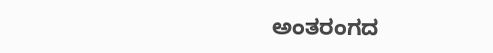ಅಂತರಂಗದ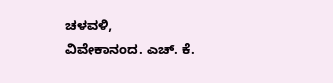ಚಳವಳಿ,
ವಿವೇಕಾನಂದ. ಎಚ್. ಕೆ.